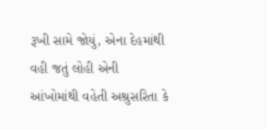રૂખી સામે જોયું, એના દેહમાંથી વહી જતું લોહી એની આંખોમાંથી વહેતી અશ્રુસરિતા કે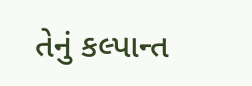તેનું કલ્પાન્ત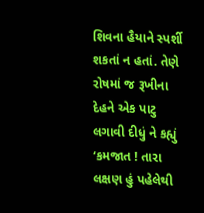શિવના હૈયાને સ્પર્શી શકતાં ન હતાં. તેણે રોષમાં જ રૂખીના દેહને એક પાટુ લગાવી દીધું ને કહ્યું ‘કમજાત ! તારા લક્ષણ હું પહેલેથી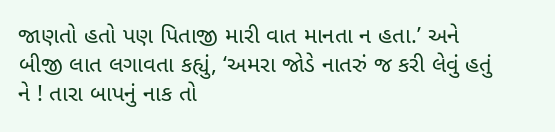જાણતો હતો પણ પિતાજી મારી વાત માનતા ન હતા.’ અને બીજી લાત લગાવતા કહ્યું, ‘અમરા જોડે નાતરું જ કરી લેવું હતું ને ! તારા બાપનું નાક તો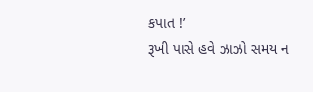કપાત !’
રૂખી પાસે હવે ઝાઝો સમય ન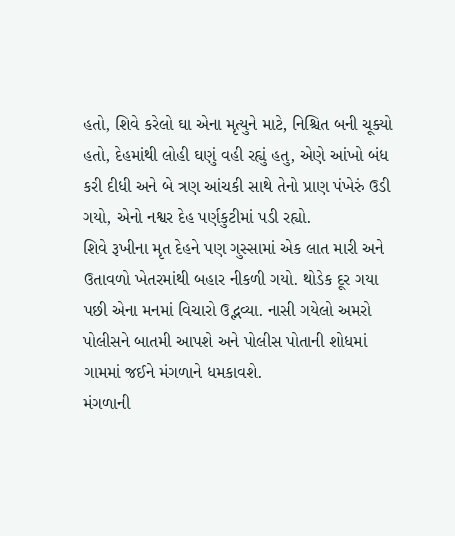હતો, શિવે કરેલો ઘા એના મૃત્યુને માટે‚ નિશ્ચિત બની ચૂક્યો હતો, દેહમાંથી લોહી ઘણું વહી રહ્યું હતુ, એણે આંખો બંધ કરી દીધી અને બે ત્રણ આંચકી સાથે તેનો પ્રાણ પંખેરું ઉડી ગયો, એનો નશ્વર દેહ પર્ણકુટીમાં પડી રહ્યો.
શિવે રૂખીના મૃત દેહને પણ ગુસ્સામાં એક લાત મારી અને ઉતાવળો ખેતરમાંથી બહાર નીકળી ગયો. થોડેક દૂર ગયા પછી એના મનમાં વિચારો ઉદ્ભવ્યા. નાસી ગયેલો અમરો પોલીસને બાતમી આપશે અને પોલીસ પોતાની શોધમાં ગામમાં જઈને મંગળાને ધમકાવશે.
મંગળાની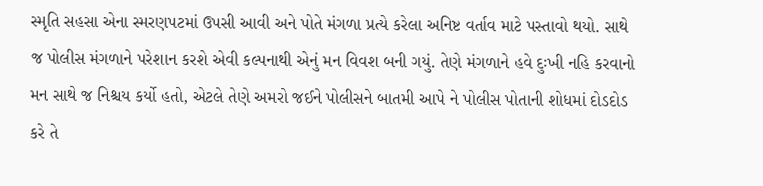સ્મૃતિ સહસા એના સ્મરણપટમાં ઉપસી આવી અને પોતે મંગળા પ્રત્યે કરેલા અનિષ્ટ વર્તાવ માટે પસ્તાવો થયો. સાથે જ પોલીસ મંગળાને પરેશાન કરશે એવી કલ્પનાથી એનું મન વિવશ બની ગયું. તેણે મંગળાને હવે દુઃખી નહિ કરવાનો મન સાથે જ નિશ્ચય કર્યો હતો, એટલે તેણે અમરો જઈને પોલીસને બાતમી આપે ને પોલીસ પોતાની શોધમાં દોડદોડ કરે તે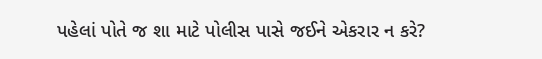પહેલાં પોતે જ શા માટે પોલીસ પાસે જઈને એકરાર ન કરે?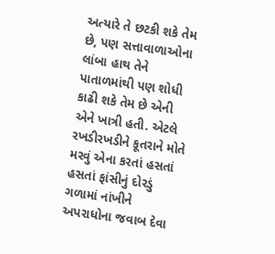અત્યારે તે છટકી શકે તેમ છે, પણ સત્તાવાળાઓના લાંબા હાથ તેને પાતાળમાંથી પણ શોધી કાઢી શકે તેમ છે એની એને ખાત્રી હતી. એટલે રખડીરખડીને કૂતરાને મોતે મરવું એના કરતાં હસતાં હસતાં ફાંસીનું દોરડું ગળામાં નાંખીને અપરાધોના જવાબ દેવા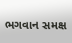ભગવાન સમક્ષ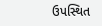ઉપસ્થિત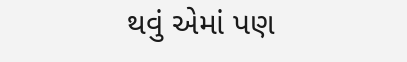થવું એમાં પણ